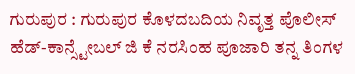ಗುರುಪುರ : ಗುರುಪುರ ಕೊಳದಬದಿಯ ನಿವೃತ್ತ ಪೊಲೀಸ್ ಹೆಡ್-ಕಾನ್ಸ್ಟೇಬಲ್ ಜಿ ಕೆ ನರಸಿಂಹ ಪೂಜಾರಿ ತನ್ನ ತಿಂಗಳ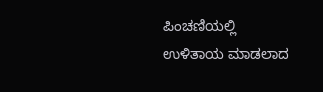ಪಿಂಚಣಿಯಲ್ಲಿ ಉಳಿತಾಯ ಮಾಡಲಾದ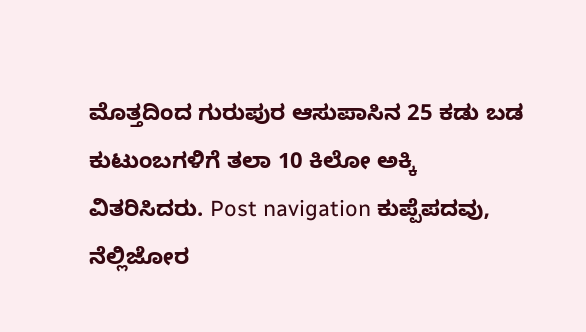ಮೊತ್ತದಿಂದ ಗುರುಪುರ ಆಸುಪಾಸಿನ 25 ಕಡು ಬಡ ಕುಟುಂಬಗಳಿಗೆ ತಲಾ 10 ಕಿಲೋ ಅಕ್ಕಿ ವಿತರಿಸಿದರು. Post navigation ಕುಪ್ಪೆಪದವು, ನೆಲ್ಲಿಜೋರ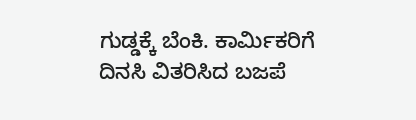ಗುಡ್ಡಕ್ಕೆ ಬೆಂಕಿ. ಕಾರ್ಮಿಕರಿಗೆ ದಿನಸಿ ವಿತರಿಸಿದ ಬಜಪೆ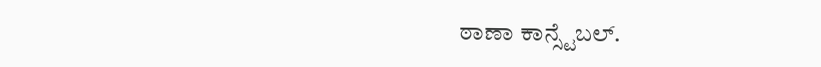ಠಾಣಾ ಕಾನ್ಸ್ಟೆಬಲ್.